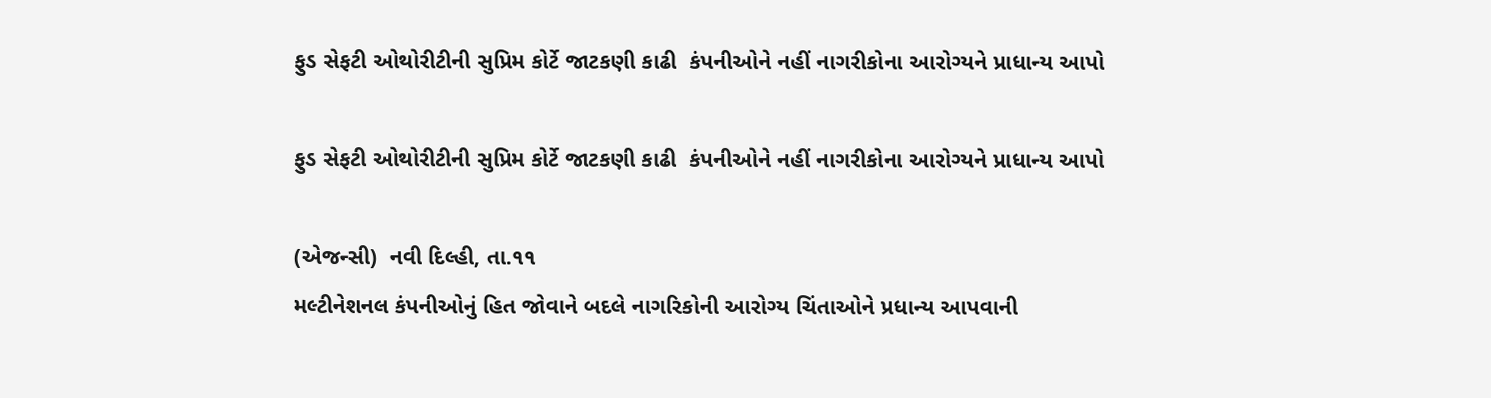ફુડ સેફટી ઓથોરીટીની સુપ્રિમ કોર્ટે જાટકણી કાઢી  કંપનીઓને નહીં નાગરીકોના આરોગ્યને પ્રાધાન્ય આપો

ફુડ સેફટી ઓથોરીટીની સુપ્રિમ કોર્ટે જાટકણી કાઢી  કંપનીઓને નહીં નાગરીકોના આરોગ્યને પ્રાધાન્ય આપો

(એજન્સી)  નવી દિલ્હી, તા.૧૧
મલ્ટીનેશનલ કંપનીઓનું હિત જોવાને બદલે નાગરિકોની આરોગ્ય ચિંતાઓને પ્રધાન્ય આપવાની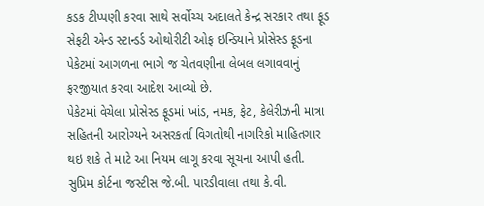કડક ટીપ્પણી કરવા સાથે સર્વોચ્ચ અદાલતે કેન્દ્ર સરકાર તથા ફૂડ સેફટી એન્ડ સ્ટાન્ડર્ડ ઓથોરીટી ઓફ ઇન્ડિયાને પ્રોસેસ્ડ ફૂડના પેકેટમાં આગળના ભાગે જ ચેતવણીના લેબલ લગાવવાનું ફરજીયાત કરવા આદેશ આવ્યો છે.
પેકેટમાં વેચેલા પ્રોસેસ્ડ ફૂડમાં ખાંડ, નમક, ફેટ, કેલેરીઝની માત્રા સહિતની આરોગ્યને અસરકર્તા વિગતોથી નાગરિકો માહિતગાર થઇ શકે તે માટે આ નિયમ લાગૂ કરવા સૂચના આપી હતી.
સુપ્રિમ કોર્ટના જસ્ટીસ જે.બી. પારડીવાલા તથા કે.વી.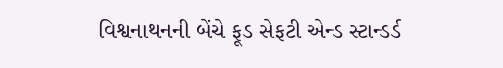વિશ્વનાથનની બેંચે ફૂડ સેફટી એન્ડ સ્ટાન્ડર્ડ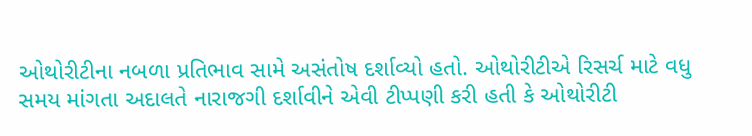ઓથોરીટીના નબળા પ્રતિભાવ સામે અસંતોષ દર્શાવ્યો હતો. ઓથોરીટીએ રિસર્ચ માટે વધુ સમય માંગતા અદાલતે નારાજગી દર્શાવીને એવી ટીપ્પણી કરી હતી કે ઓથોરીટી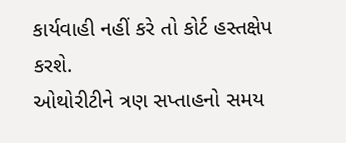કાર્યવાહી નહીં કરે તો કોર્ટ હસ્તક્ષેપ કરશે.
ઓથોરીટીને ત્રણ સપ્તાહનો સમય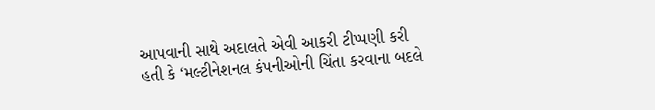આપવાની સાથે અદાલતે એવી આકરી ટીપ્પણી કરી હતી કે ‘મલ્ટીનેશનલ કંપનીઓની ચિંતા કરવાના બદલે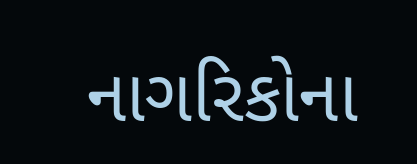નાગરિકોના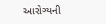આરોગ્યની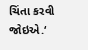ચિંતા કરવી જોઇએ.‘